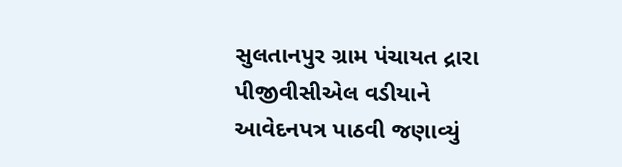સુલતાનપુર ગ્રામ પંચાયત દ્રારા પીજીવીસીએલ વડીયાને આવેદનપત્ર પાઠવી જણાવ્યું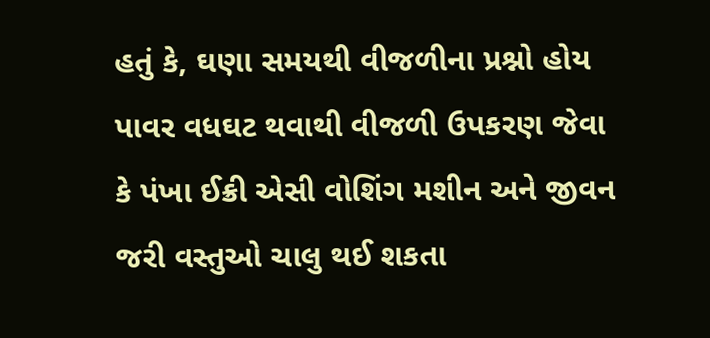હતું કે, ઘણા સમયથી વીજળીના પ્રશ્નો હોય પાવર વધઘટ થવાથી વીજળી ઉપકરણ જેવા કે પંખા ઈક્રી એસી વોશિંગ મશીન અને જીવન જરી વસ્તુઓ ચાલુ થઈ શકતા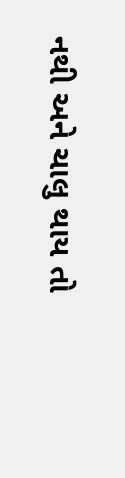નથી અને ચાલુ થાય તો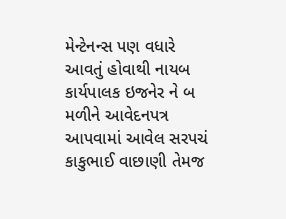મેન્ટેનન્સ પણ વધારે આવતું હોવાથી નાયબ કાર્યપાલક ઇજનેર ને બ મળીને આવેદનપત્ર આપવામાં આવેલ સરપચં કાકુભાઈ વાછાણી તેમજ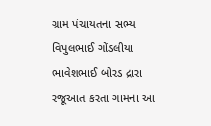ગ્રામ પંચાયતના સભ્ય વિપુલભાઈ ગોંડલીયા ભાવેશભાઈ બોરડ દ્રારા રજૂઆત કરતા ગામના આ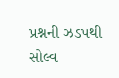પ્રશ્નની ઝડપથી સોલ્વ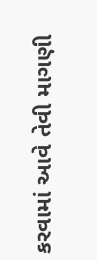કરવામાં આવે તેવી માગણી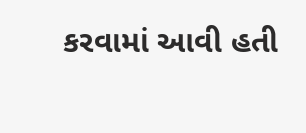કરવામાં આવી હતી